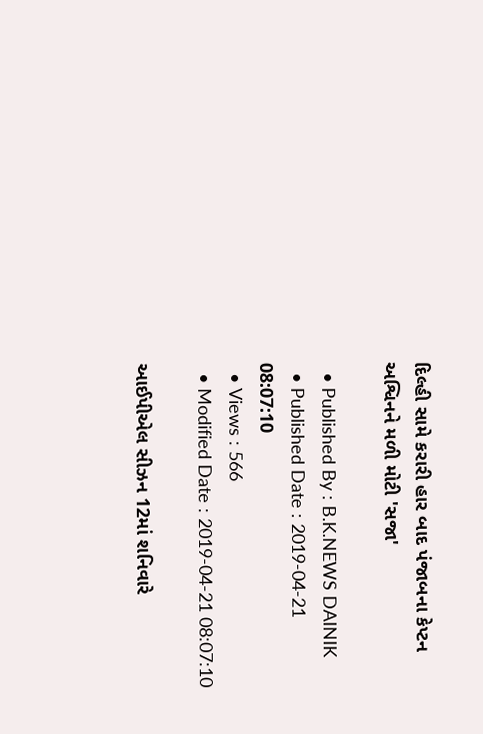દિલ્હી સામે કરારી હાર બાદ પંજાબના કેપ્ટન અશ્વિનને મળી મોટી 'સજા'

  • Published By : B.K.NEWS DAINIK
  • Published Date : 2019-04-21 08:07:10
  • Views : 566
  • Modified Date : 2019-04-21 08:07:10

આઈપીએલ સીઝન 12માં શનિવારે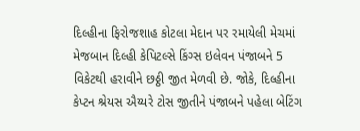દિલ્હીના ફિરોજશાહ કોટલા મેદાન પર રમાયેલી મેચમાં મેજબાન દિલ્હી કેપિટલ્સે કિંગ્સ ઇલેવન પંજાબને 5 વિકેટથી હરાવીને છઠ્ઠી જીત મેળવી છે. જોકે, દિલ્હીના કેપ્ટન શ્રેયસ ઐય્યરે ટોસ જીતીને પંજાબને પહેલા બેટિંગ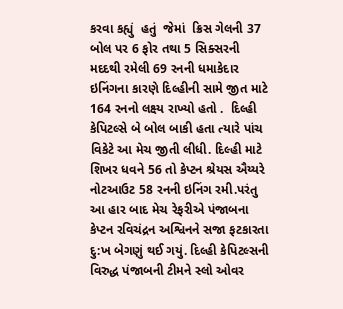કરવા કહ્યું  હતું  જેમાં  ક્રિસ ગેલની 37 બોલ પર 6 ફોર તથા 5 સિક્સરની મદદથી રમેલી 69 રનની ધમાકેદાર ઇનિંગના કારણે દિલ્હીની સામે જીત માટે 164 રનનો લક્ષ્ય રાખ્યો હતો .  દિલ્હી કેપિટલ્સે બે બોલ બાકી હતા ત્યારે પાંચ વિકેટે આ મેચ જીતી લીધી. દિલ્‍હી માટે શિખર ધવને 56 તો કેપ્ટન શ્રેયસ ઐય્યરે નોટઆઉટ 58 રનની ઇનિંગ રમી.પરંતુ આ હાર બાદ મેચ રેફરીએ પંજાબના કેપ્ટન રવિચંદ્રન અશ્વિનને સજા ફટકારતા દુ:ખ બેગણું થઈ ગયું. દિલ્હી કેપિટલ્સની વિરુદ્ધ પંજાબની ટીમને સ્લો ઓવર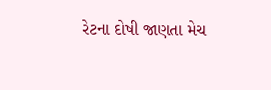રેટના દોષી જાણતા મેચ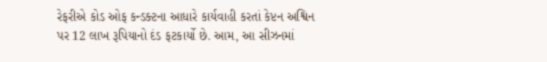રેફરીએ કોડ ઓફ કન્ડક્ટના આધારે કાર્યવાહી કરતાં કેપ્ટન અશ્વિન પર 12 લાખ રૂપિયાનો દંડ ફટકાર્યો છે. આમ, આ સીઝનમાં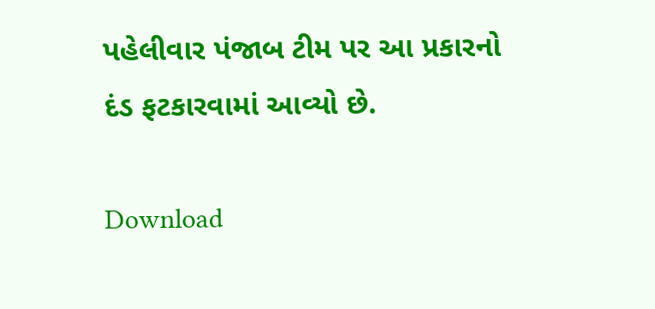પહેલીવાર પંજાબ ટીમ પર આ પ્રકારનો દંડ ફટકારવામાં આવ્યો છે.

Download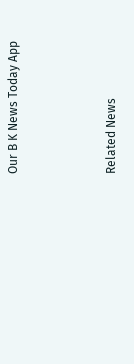Our B K News Today App



Related News